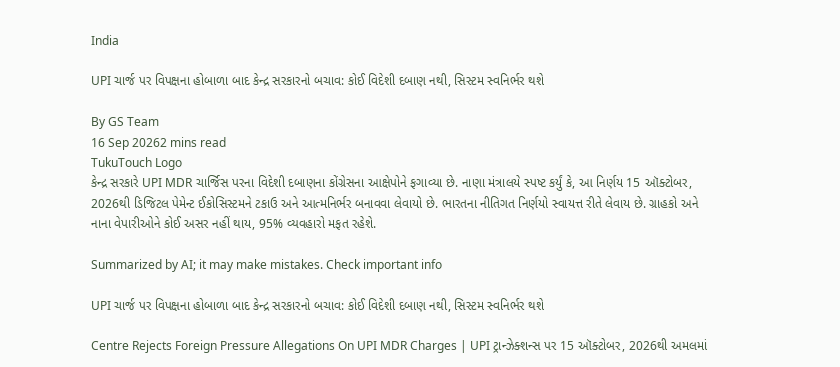India

UPI ચાર્જ પર વિપક્ષના હોબાળા બાદ કેન્દ્ર સરકારનો બચાવ: કોઈ વિદેશી દબાણ નથી, સિસ્ટમ સ્વનિર્ભર થશે

By GS Team
16 Sep 20262 mins read
TukuTouch Logo
કેન્દ્ર સરકારે UPI MDR ચાર્જિસ પરના વિદેશી દબાણના કોંગ્રેસના આક્ષેપોને ફગાવ્યા છે. નાણા મંત્રાલયે સ્પષ્ટ કર્યું કે, આ નિર્ણય 15 ઑક્ટોબર, 2026થી ડિજિટલ પેમેન્ટ ઈકોસિસ્ટમને ટકાઉ અને આત્મનિર્ભર બનાવવા લેવાયો છે. ભારતના નીતિગત નિર્ણયો સ્વાયત્ત રીતે લેવાય છે. ગ્રાહકો અને નાના વેપારીઓને કોઈ અસર નહીં થાય, 95% વ્યવહારો મફત રહેશે.

Summarized by AI; it may make mistakes. Check important info

UPI ચાર્જ પર વિપક્ષના હોબાળા બાદ કેન્દ્ર સરકારનો બચાવ: કોઈ વિદેશી દબાણ નથી, સિસ્ટમ સ્વનિર્ભર થશે

Centre Rejects Foreign Pressure Allegations On UPI MDR Charges | UPI ટ્રાન્ઝેક્શન્સ પર 15 ઑક્ટોબર, 2026થી અમલમાં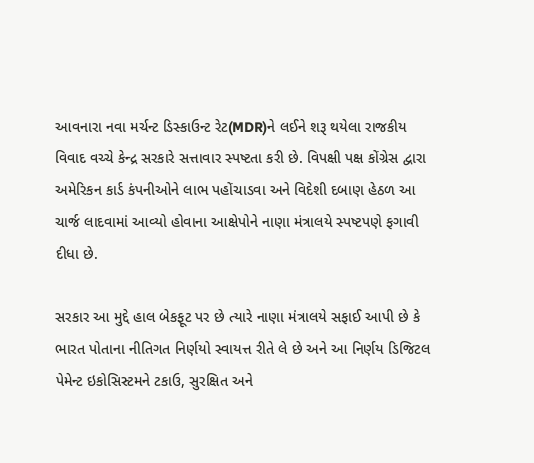આવનારા નવા મર્ચન્ટ ડિસ્કાઉન્ટ રેટ(MDR)ને લઈને શરૂ થયેલા રાજકીય વિવાદ વચ્ચે કેન્દ્ર સરકારે સત્તાવાર સ્પષ્ટતા કરી છે. વિપક્ષી પક્ષ કોંગ્રેસ દ્વારા અમેરિકન કાર્ડ કંપનીઓને લાભ પહોંચાડવા અને વિદેશી દબાણ હેઠળ આ ચાર્જ લાદવામાં આવ્યો હોવાના આક્ષેપોને નાણા મંત્રાલયે સ્પષ્ટપણે ફગાવી દીધા છે.

સરકાર આ મુદ્દે હાલ બેકફૂટ પર છે ત્યારે નાણા મંત્રાલયે સફાઈ આપી છે કે ભારત પોતાના નીતિગત નિર્ણયો સ્વાયત્ત રીતે લે છે અને આ નિર્ણય ડિજિટલ પેમેન્ટ ઇકોસિસ્ટમને ટકાઉ, સુરક્ષિત અને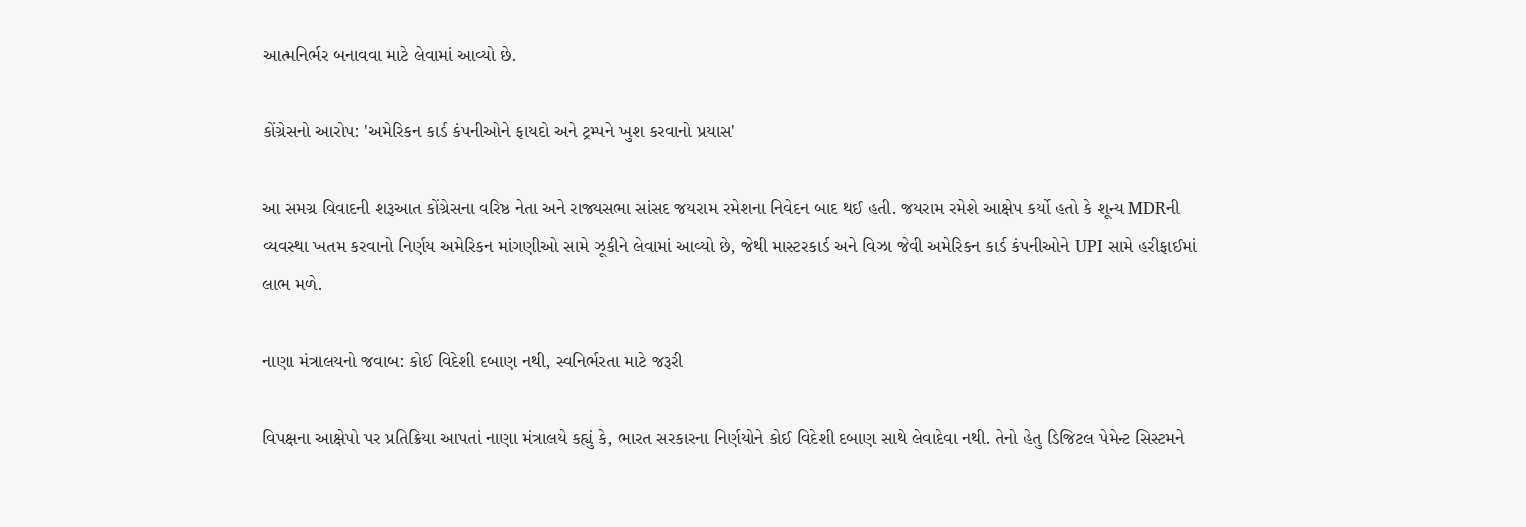આત્મનિર્ભર બનાવવા માટે લેવામાં આવ્યો છે.

કોંગ્રેસનો આરોપ: 'અમેરિકન કાર્ડ કંપનીઓને ફાયદો અને ટ્રમ્પને ખુશ કરવાનો પ્રયાસ'

આ સમગ્ર વિવાદની શરૂઆત કોંગ્રેસના વરિષ્ઠ નેતા અને રાજ્યસભા સાંસદ જયરામ રમેશના નિવેદન બાદ થઈ હતી. જયરામ રમેશે આક્ષેપ કર્યો હતો કે શૂન્ય MDRની વ્યવસ્થા ખતમ કરવાનો નિર્ણય અમેરિકન માંગણીઓ સામે ઝૂકીને લેવામાં આવ્યો છે, જેથી માસ્ટરકાર્ડ અને વિઝા જેવી અમેરિકન કાર્ડ કંપનીઓને UPI સામે હરીફાઈમાં લાભ મળે.

નાણા મંત્રાલયનો જવાબ: કોઈ વિદેશી દબાણ નથી, સ્વનિર્ભરતા માટે જરૂરી

વિપક્ષના આક્ષેપો પર પ્રતિક્રિયા આપતાં નાણા મંત્રાલયે કહ્યું કે, ભારત સરકારના નિર્ણયોને કોઈ વિદેશી દબાણ સાથે લેવાદેવા નથી. તેનો હેતુ ડિજિટલ પેમેન્ટ સિસ્ટમને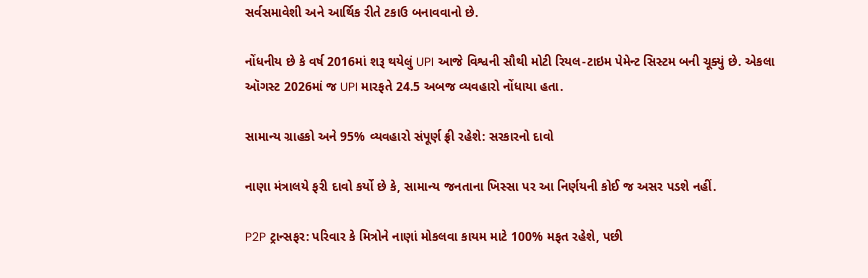સર્વસમાવેશી અને આર્થિક રીતે ટકાઉ બનાવવાનો છે.

નોંધનીય છે કે વર્ષ 2016માં શરૂ થયેલું UPI આજે વિશ્વની સૌથી મોટી રિયલ-ટાઇમ પેમેન્ટ સિસ્ટમ બની ચૂક્યું છે. એકલા ઑગસ્ટ 2026માં જ UPI મારફતે 24.5 અબજ વ્યવહારો નોંધાયા હતા.

સામાન્ય ગ્રાહકો અને 95% વ્યવહારો સંપૂર્ણ ફ્રી રહેશે: સરકારનો દાવો

નાણા મંત્રાલયે ફરી દાવો કર્યો છે કે, સામાન્ય જનતાના ખિસ્સા પર આ નિર્ણયની કોઈ જ અસર પડશે નહીં.

P2P ટ્રાન્સફર: પરિવાર કે મિત્રોને નાણાં મોકલવા કાયમ માટે 100% મફત રહેશે, પછી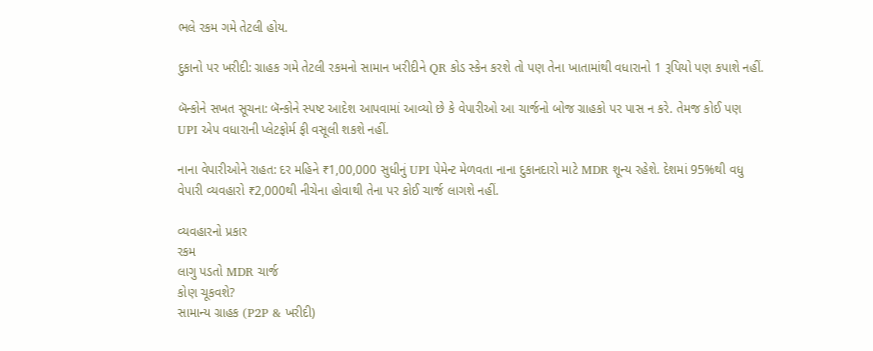ભલે રકમ ગમે તેટલી હોય.

દુકાનો પર ખરીદી: ગ્રાહક ગમે તેટલી રકમનો સામાન ખરીદીને QR કોડ સ્કેન કરશે તો પણ તેના ખાતામાંથી વધારાનો 1 રૂપિયો પણ કપાશે નહીં.

બૅન્કોને સખત સૂચના: બૅન્કોને સ્પષ્ટ આદેશ આપવામાં આવ્યો છે કે વેપારીઓ આ ચાર્જનો બોજ ગ્રાહકો પર પાસ ન કરે. તેમજ કોઈ પણ UPI એપ વધારાની પ્લેટફોર્મ ફી વસૂલી શકશે નહીં.

નાના વેપારીઓને રાહત: દર મહિને ₹1,00,000 સુધીનું UPI પેમેન્ટ મેળવતા નાના દુકાનદારો માટે MDR શૂન્ય રહેશે. દેશમાં 95%થી વધુ વેપારી વ્યવહારો ₹2,000થી નીચેના હોવાથી તેના પર કોઈ ચાર્જ લાગશે નહીં.

વ્યવહારનો પ્રકાર
રકમ
લાગુ પડતો MDR ચાર્જ
કોણ ચૂકવશે?
સામાન્ય ગ્રાહક (P2P & ખરીદી)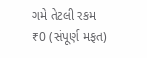ગમે તેટલી રકમ
₹0 (સંપૂર્ણ મફત)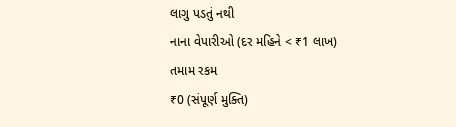લાગુ પડતું નથી
નાના વેપારીઓ (દર મહિને < ₹1 લાખ)
તમામ રકમ
₹0 (સંપૂર્ણ મુક્તિ)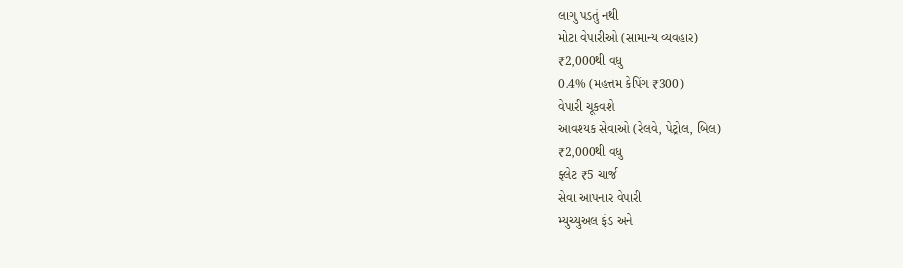લાગુ પડતું નથી
મોટા વેપારીઓ (સામાન્ય વ્યવહાર)
₹2,000થી વધુ
0.4% (મહત્તમ કેપિંગ ₹300)
વેપારી ચૂકવશે
આવશ્યક સેવાઓ (રેલવે, પેટ્રોલ, બિલ)
₹2,000થી વધુ
ફ્લેટ ₹5 ચાર્જ
સેવા આપનાર વેપારી
મ્યુચ્યુઅલ ફંડ અને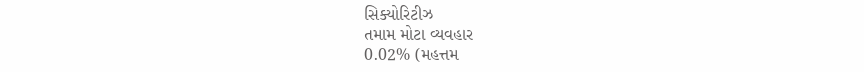સિક્યોરિટીઝ
તમામ મોટા વ્યવહાર
0.02% (મહત્તમ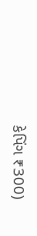કેપિંગ ₹300)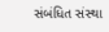સંબંધિત સંસ્થા